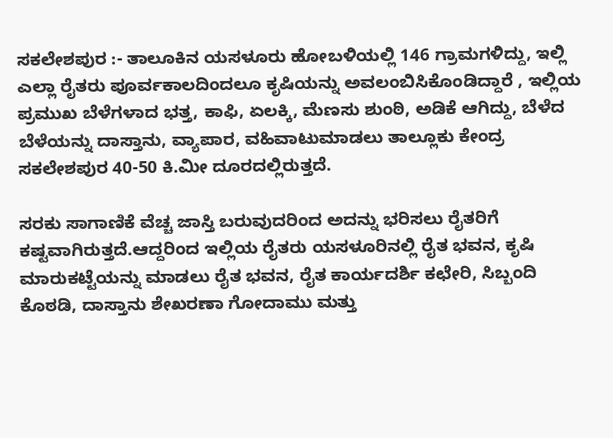ಸಕಲೇಶಪುರ :- ತಾಲೂಕಿನ ಯಸಳೂರು ಹೋಬಳಿಯಲ್ಲಿ 146 ಗ್ರಾಮಗಳಿದ್ದು, ಇಲ್ಲಿ ಎಲ್ಲಾ ರೈತರು ಪೂರ್ವಕಾಲದಿಂದಲೂ ಕೃಷಿಯನ್ನು ಅವಲಂಬಿಸಿಕೊಂಡಿದ್ದಾರೆ , ಇಲ್ಲಿಯ ಪ್ರಮುಖ ಬೆಳೆಗಳಾದ ಭತ್ತ, ಕಾಫಿ, ಏಲಕ್ಕಿ, ಮೆಣಸು ಶುಂಠಿ, ಅಡಿಕೆ ಆಗಿದ್ದು, ಬೆಳೆದ ಬೆಳೆಯನ್ನು ದಾಸ್ತಾನು, ವ್ಯಾಪಾರ, ವಹಿವಾಟುಮಾಡಲು ತಾಲ್ಲೂಕು ಕೇಂದ್ರ ಸಕಲೇಶಪುರ 40-50 ಕಿ.ಮೀ ದೂರದಲ್ಲಿರುತ್ತದೆ.

ಸರಕು ಸಾಗಾಣಿಕೆ ವೆಚ್ಚ ಜಾಸ್ತಿ ಬರುವುದರಿಂದ ಅದನ್ನು ಭರಿಸಲು ರೈತರಿಗೆ ಕಷ್ಟವಾಗಿರುತ್ತದೆ.ಆದ್ದರಿಂದ ಇಲ್ಲಿಯ ರೈತರು ಯಸಳೂರಿನಲ್ಲಿ ರೈತ ಭವನ, ಕೃಷಿ ಮಾರುಕಟ್ಟೆಯನ್ನು ಮಾಡಲು ರೈತ ಭವನ, ರೈತ ಕಾರ್ಯದರ್ಶಿ ಕಛೇರಿ, ಸಿಬ್ಬಂದಿ ಕೊಠಡಿ, ದಾಸ್ತಾನು ಶೇಖರಣಾ ಗೋದಾಮು ಮತ್ತು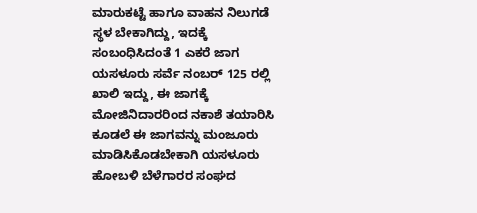ಮಾರುಕಟ್ಟೆ ಹಾಗೂ ವಾಹನ ನಿಲುಗಡೆ ಸ್ಥಳ ಬೇಕಾಗಿದ್ದು, ಇದಕ್ಕೆ ಸಂಬಂಧಿಸಿದಂತೆ 1 ಎಕರೆ ಜಾಗ ಯಸಳೂರು ಸರ್ವೆ ನಂಬರ್ 125 ರಲ್ಲಿ ಖಾಲಿ ಇದ್ದು, ಈ ಜಾಗಕ್ಕೆ ಮೋಜಿನಿದಾರರಿಂದ ನಕಾಶೆ ತಯಾರಿಸಿ ಕೂಡಲೆ ಈ ಜಾಗವನ್ನು ಮಂಜೂರು ಮಾಡಿಸಿಕೊಡಬೇಕಾಗಿ ಯಸಳೂರು ಹೋಬಳಿ ಬೆಳೆಗಾರರ ಸಂಘದ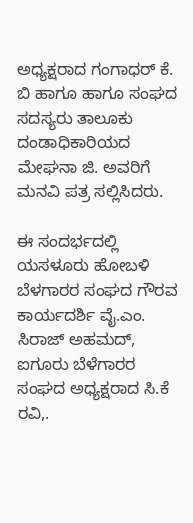ಅಧ್ಯಕ್ಷರಾದ ಗಂಗಾಧರ್ ಕೆ. ಬಿ ಹಾಗೂ ಹಾಗೂ ಸಂಘದ ಸದಸ್ಯರು ತಾಲೂಕು ದಂಡಾಧಿಕಾರಿಯದ ಮೇಘನಾ ಜಿ. ಅವರಿಗೆ ಮನವಿ ಪತ್ರ ಸಲ್ಲಿಸಿದರು.

ಈ ಸಂದರ್ಭದಲ್ಲಿ ಯಸಳೂರು ಹೋಬಳಿ ಬೆಳಗಾರರ ಸಂಘದ ಗೌರವ ಕಾರ್ಯದರ್ಶಿ ವೈ.ಎಂ. ಸಿರಾಜ್ ಅಹಮದ್, ಐಗೂರು ಬೆಳೆಗಾರರ ಸಂಘದ ಅಧ್ಯಕ್ಷರಾದ ಸಿ.ಕೆ ರವಿ,.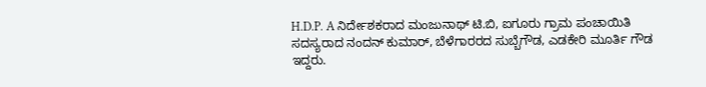H.D.P. A ನಿರ್ದೇಶಕರಾದ ಮಂಜುನಾಥ್ ಟಿ.ಬಿ, ಐಗೂರು ಗ್ರಾಮ ಪಂಚಾಯಿತಿ ಸದಸ್ಯರಾದ ನಂದನ್ ಕುಮಾರ್, ಬೆಳೆಗಾರರದ ಸುಬ್ಬೆಗೌಡ, ಎಡಕೇರಿ ಮೂರ್ತಿ ಗೌಡ ಇದ್ದರು.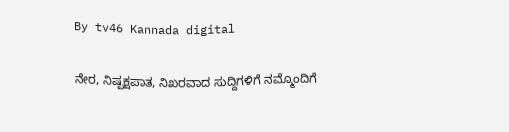By tv46 Kannada digital

ನೇರ, ನಿಷ್ಪಕ್ಷಪಾತ, ನಿಖರವಾದ ಸುದ್ದಿಗಳಿಗೆ ನಮ್ಮೊಂದಿಗೆ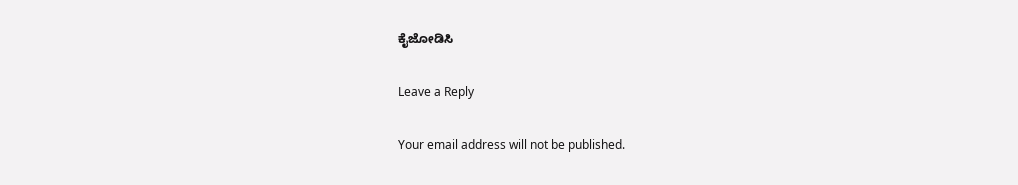ಕೈಜೋಡಿಸಿ

Leave a Reply

Your email address will not be published.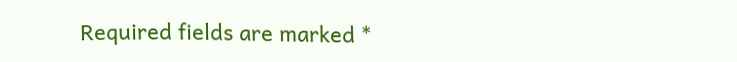Required fields are marked *